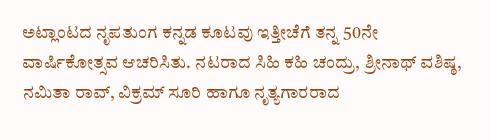ಅಟ್ಲಾಂಟದ ನೃಪತುಂಗ ಕನ್ನಡ ಕೂಟವು ಇತ್ತೀಚೆಗೆ ತನ್ನ 50ನೇ ವಾರ್ಷಿಕೋತ್ಸವ ಆಚರಿಸಿತು. ನಟರಾದ ಸಿಹಿ ಕಹಿ ಚಂದ್ರು, ಶ್ರೀನಾಥ್ ವಶಿಷ್ಠ, ನಮಿತಾ ರಾವ್, ವಿಕ್ರಮ್ ಸೂರಿ ಹಾಗೂ ನೃತ್ಯಗಾರರಾದ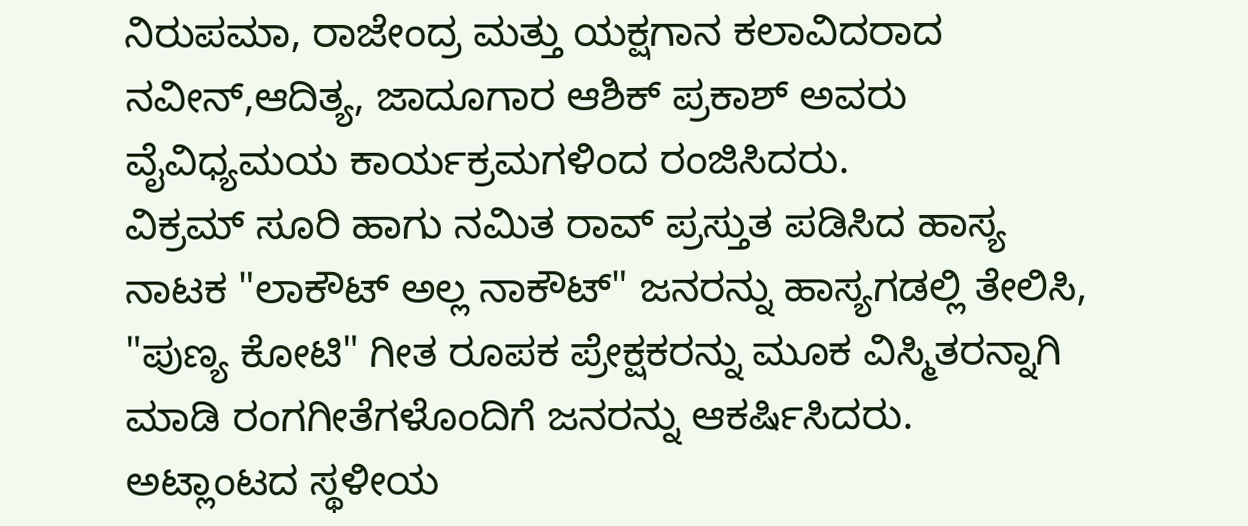ನಿರುಪಮಾ, ರಾಜೇಂದ್ರ ಮತ್ತು ಯಕ್ಷಗಾನ ಕಲಾವಿದರಾದ ನವೀನ್,ಆದಿತ್ಯ, ಜಾದೂಗಾರ ಆಶಿಕ್ ಪ್ರಕಾಶ್ ಅವರು ವೈವಿಧ್ಯಮಯ ಕಾರ್ಯಕ್ರಮಗಳಿಂದ ರಂಜಿಸಿದರು.
ವಿಕ್ರಮ್ ಸೂರಿ ಹಾಗು ನಮಿತ ರಾವ್ ಪ್ರಸ್ತುತ ಪಡಿಸಿದ ಹಾಸ್ಯ ನಾಟಕ "ಲಾಕೌಟ್ ಅಲ್ಲ ನಾಕೌಟ್" ಜನರನ್ನು ಹಾಸ್ಯಗಡಲ್ಲಿ ತೇಲಿಸಿ, "ಪುಣ್ಯ ಕೋಟಿ" ಗೀತ ರೂಪಕ ಪ್ರೇಕ್ಷಕರನ್ನು ಮೂಕ ವಿಸ್ಮಿತರನ್ನಾಗಿ ಮಾಡಿ ರಂಗಗೀತೆಗಳೊಂದಿಗೆ ಜನರನ್ನು ಆಕರ್ಷಿಸಿದರು.
ಅಟ್ಲಾಂಟದ ಸ್ಥಳೀಯ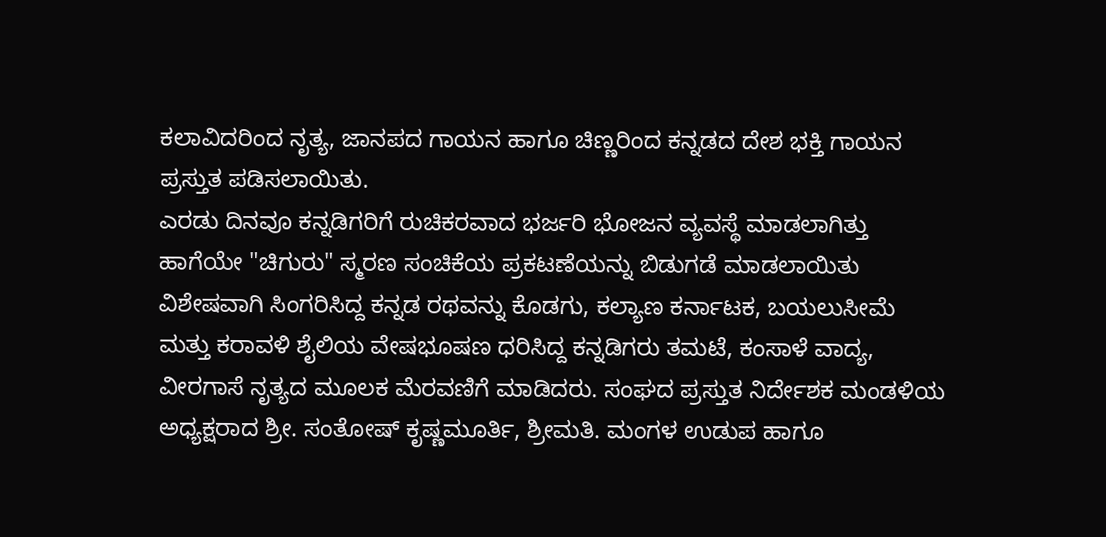ಕಲಾವಿದರಿಂದ ನೃತ್ಯ, ಜಾನಪದ ಗಾಯನ ಹಾಗೂ ಚಿಣ್ಣರಿಂದ ಕನ್ನಡದ ದೇಶ ಭಕ್ತಿ ಗಾಯನ ಪ್ರಸ್ತುತ ಪಡಿಸಲಾಯಿತು.
ಎರಡು ದಿನವೂ ಕನ್ನಡಿಗರಿಗೆ ರುಚಿಕರವಾದ ಭರ್ಜರಿ ಭೋಜನ ವ್ಯವಸ್ಥೆ ಮಾಡಲಾಗಿತ್ತು ಹಾಗೆಯೇ "ಚಿಗುರು" ಸ್ಮರಣ ಸಂಚಿಕೆಯ ಪ್ರಕಟಣೆಯನ್ನು ಬಿಡುಗಡೆ ಮಾಡಲಾಯಿತು ವಿಶೇಷವಾಗಿ ಸಿಂಗರಿಸಿದ್ದ ಕನ್ನಡ ರಥವನ್ನು ಕೊಡಗು, ಕಲ್ಯಾಣ ಕರ್ನಾಟಕ, ಬಯಲುಸೀಮೆ ಮತ್ತು ಕರಾವಳಿ ಶೈಲಿಯ ವೇಷಭೂಷಣ ಧರಿಸಿದ್ದ ಕನ್ನಡಿಗರು ತಮಟೆ, ಕಂಸಾಳೆ ವಾದ್ಯ, ವೀರಗಾಸೆ ನೃತ್ಯದ ಮೂಲಕ ಮೆರವಣಿಗೆ ಮಾಡಿದರು. ಸಂಘದ ಪ್ರಸ್ತುತ ನಿರ್ದೇಶಕ ಮಂಡಳಿಯ ಅಧ್ಯಕ್ಷರಾದ ಶ್ರೀ. ಸಂತೋಷ್ ಕೃಷ್ಣಮೂರ್ತಿ, ಶ್ರೀಮತಿ. ಮಂಗಳ ಉಡುಪ ಹಾಗೂ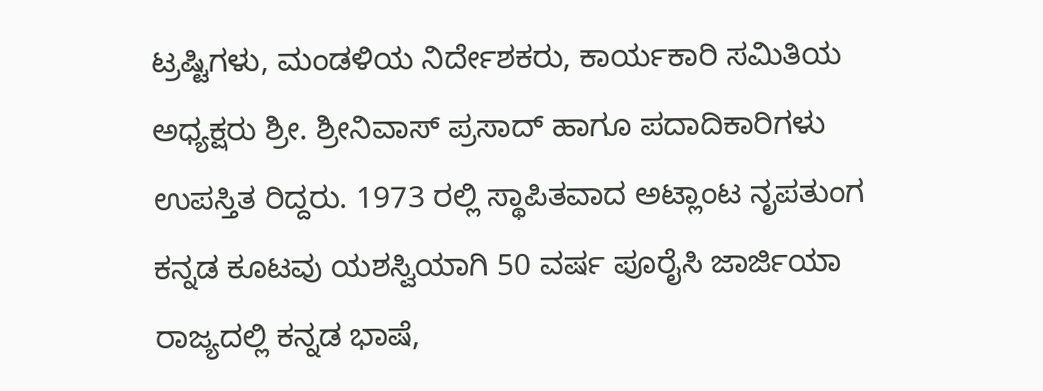ಟ್ರಷ್ಟಿಗಳು, ಮಂಡಳಿಯ ನಿರ್ದೇಶಕರು, ಕಾರ್ಯಕಾರಿ ಸಮಿತಿಯ ಅಧ್ಯಕ್ಷರು ಶ್ರೀ. ಶ್ರೀನಿವಾಸ್ ಪ್ರಸಾದ್ ಹಾಗೂ ಪದಾದಿಕಾರಿಗಳು ಉಪಸ್ತಿತ ರಿದ್ದರು. 1973 ರಲ್ಲಿ ಸ್ಥಾಪಿತವಾದ ಅಟ್ಲಾಂಟ ನೃಪತುಂಗ ಕನ್ನಡ ಕೂಟವು ಯಶಸ್ವಿಯಾಗಿ 50 ವರ್ಷ ಪೂರೈಸಿ ಜಾರ್ಜಿಯಾ ರಾಜ್ಯದಲ್ಲಿ ಕನ್ನಡ ಭಾಷೆ,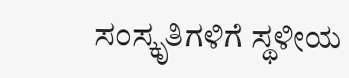ಸಂಸ್ಕೃತಿಗಳಿಗೆ ಸ್ಥಳೀಯ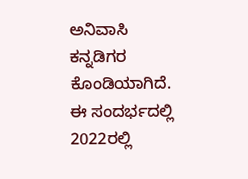ಅನಿವಾಸಿ ಕನ್ನಡಿಗರ ಕೊಂಡಿಯಾಗಿದೆ. ಈ ಸಂದರ್ಭದಲ್ಲಿ 2022ರಲ್ಲಿ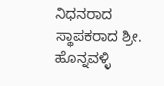ನಿಧನರಾದ ಸ್ಥಾಪಕರಾದ ಶ್ರೀ. ಹೊನ್ನವಳ್ಳಿ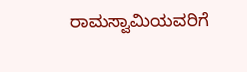ರಾಮಸ್ವಾಮಿಯವರಿಗೆ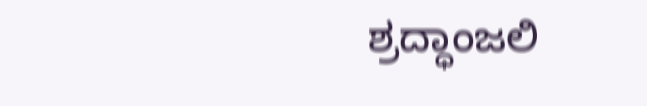ಶ್ರದ್ಧಾಂಜಲಿ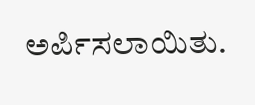ಅರ್ಪಿಸಲಾಯಿತು.